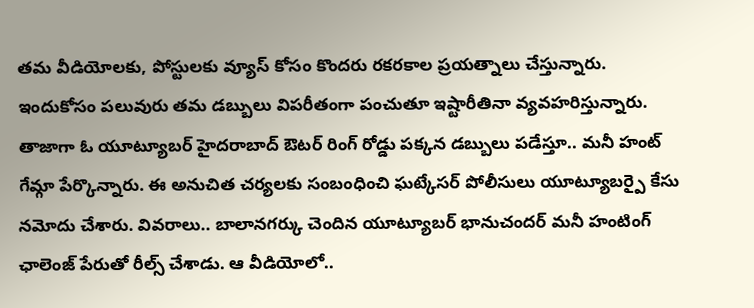తమ వీడియోలకు, పోస్టులకు వ్యూస్ కోసం కొందరు రకరకాల ప్రయత్నాలు చేస్తున్నారు. ఇందుకోసం పలువురు తమ డబ్బులు విపరీతంగా పంచుతూ ఇష్టారీతినా వ్యవహరిస్తున్నారు.
తాజాగా ఓ యూట్యూబర్ హైదరాబాద్ ఔటర్ రింగ్ రోడ్డు పక్కన డబ్బులు పడేస్తూ.. మనీ హంట్ గేమ్గా పేర్కొన్నారు. ఈ అనుచిత చర్యలకు సంబంధించి ఘట్కేసర్ పోలీసులు యూట్యూబర్పై కేసు నమోదు చేశారు. వివరాలు.. బాలానగర్కు చెందిన యూట్యూబర్ భానుచందర్ మనీ హంటింగ్ ఛాలెంజ్ పేరుతో రీల్స్ చేశాడు. ఆ వీడియోలో..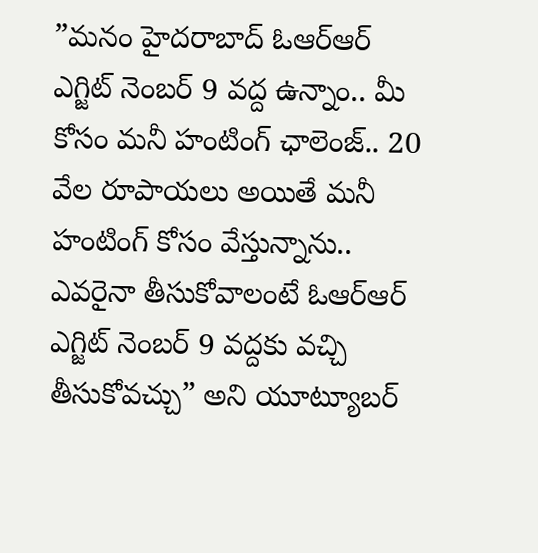”మనం హైదరాబాద్ ఓఆర్ఆర్ ఎగ్జిట్ నెంబర్ 9 వద్ద ఉన్నాం.. మీ కోసం మనీ హంటింగ్ ఛాలెంజ్.. 20 వేల రూపాయలు అయితే మనీ హంటింగ్ కోసం వేస్తున్నాను.. ఎవరైనా తీసుకోవాలంటే ఓఆర్ఆర్ ఎగ్జిట్ నెంబర్ 9 వద్దకు వచ్చి తీసుకోవచ్చు” అని యూట్యూబర్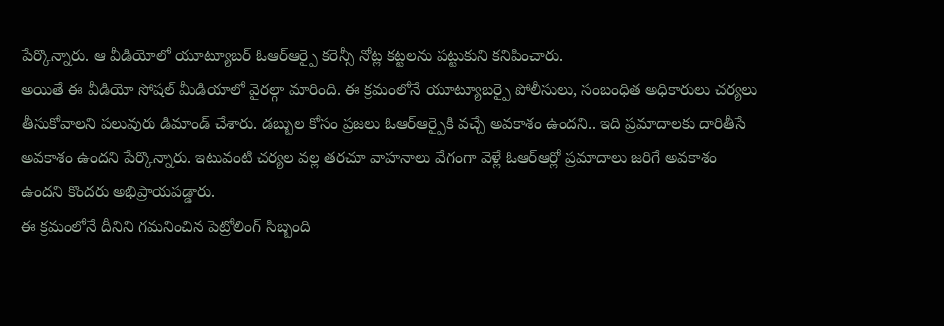పేర్కొన్నారు. ఆ వీడియోలో యూట్యూబర్ ఓఆర్ఆర్పై కరెన్సీ నోట్ల కట్టలను పట్టుకుని కనిపించారు.
అయితే ఈ వీడియో సోషల్ మీడియాలో వైరల్గా మారింది. ఈ క్రమంలోనే యూట్యూబర్పై పోలీసులు, సంబంధిత అధికారులు చర్యలు తీసుకోవాలని పలువురు డిమాండ్ చేశారు. డబ్బుల కోసం ప్రజలు ఓఆర్ఆర్పైకి వచ్చే అవకాశం ఉందని.. ఇది ప్రమాదాలకు దారితీసే అవకాశం ఉందని పేర్కొన్నారు. ఇటువంటి చర్యల వల్ల తరచూ వాహనాలు వేగంగా వెళ్లే ఓఆర్ఆర్లో ప్రమాదాలు జరిగే అవకాశం ఉందని కొందరు అభిప్రాయపడ్డారు.
ఈ క్రమంలోనే దీనిని గమనించిన పెట్రోలింగ్ సిబ్బంది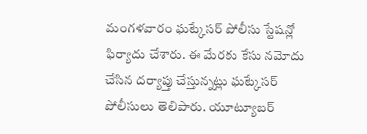మంగళవారం ఘట్కేసర్ పోలీసు స్టేషన్లో ఫిర్యాదు చేశారు. ఈ మేరకు కేసు నమోదు చేసిన దర్యాప్తు చేస్తున్నట్లు ఘట్కేసర్ పోలీసులు తెలిపారు. యూట్యూబర్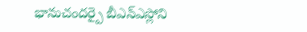భానుచందర్పై బీఎన్ఎస్లోని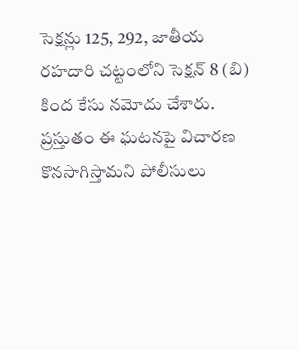సెక్షన్లు 125, 292, జాతీయ రహదారి చట్టంలోని సెక్షన్ 8 (బి) కింద కేసు నమోదు చేశారు. ప్రస్తుతం ఈ ఘటనపై విచారణ కొనసాగిస్తామని పోలీసులు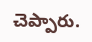చెప్పారు.